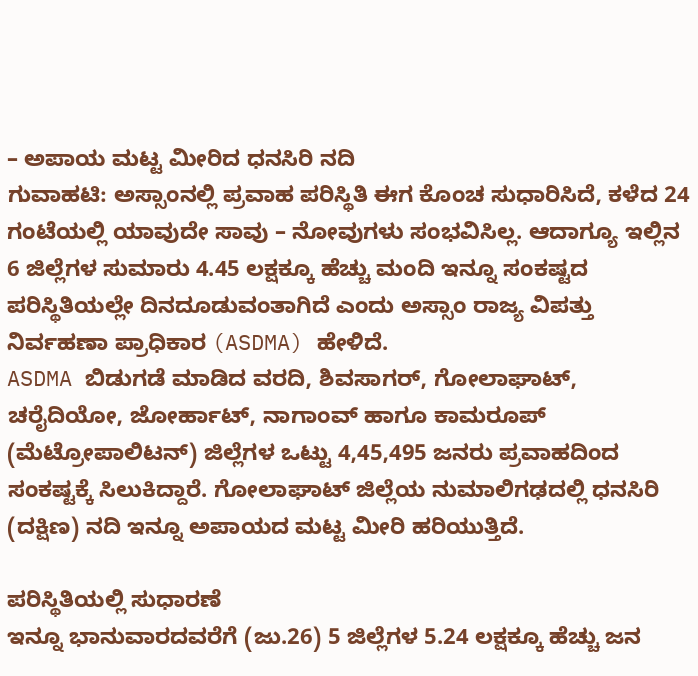– ಅಪಾಯ ಮಟ್ಟ ಮೀರಿದ ಧನಸಿರಿ ನದಿ
ಗುವಾಹಟಿ: ಅಸ್ಸಾಂನಲ್ಲಿ ಪ್ರವಾಹ ಪರಿಸ್ಥಿತಿ ಈಗ ಕೊಂಚ ಸುಧಾರಿಸಿದೆ, ಕಳೆದ 24 ಗಂಟೆಯಲ್ಲಿ ಯಾವುದೇ ಸಾವು – ನೋವುಗಳು ಸಂಭವಿಸಿಲ್ಲ. ಆದಾಗ್ಯೂ ಇಲ್ಲಿನ 6 ಜಿಲ್ಲೆಗಳ ಸುಮಾರು 4.45 ಲಕ್ಷಕ್ಕೂ ಹೆಚ್ಚು ಮಂದಿ ಇನ್ನೂ ಸಂಕಷ್ಟದ ಪರಿಸ್ಥಿತಿಯಲ್ಲೇ ದಿನದೂಡುವಂತಾಗಿದೆ ಎಂದು ಅಸ್ಸಾಂ ರಾಜ್ಯ ವಿಪತ್ತು ನಿರ್ವಹಣಾ ಪ್ರಾಧಿಕಾರ (ASDMA) ಹೇಳಿದೆ.
ASDMA ಬಿಡುಗಡೆ ಮಾಡಿದ ವರದಿ, ಶಿವಸಾಗರ್, ಗೋಲಾಘಾಟ್, ಚರೈದಿಯೋ, ಜೋರ್ಹಾಟ್, ನಾಗಾಂವ್ ಹಾಗೂ ಕಾಮರೂಪ್ (ಮೆಟ್ರೋಪಾಲಿಟನ್) ಜಿಲ್ಲೆಗಳ ಒಟ್ಟು 4,45,495 ಜನರು ಪ್ರವಾಹದಿಂದ ಸಂಕಷ್ಟಕ್ಕೆ ಸಿಲುಕಿದ್ದಾರೆ. ಗೋಲಾಘಾಟ್ ಜಿಲ್ಲೆಯ ನುಮಾಲಿಗಢದಲ್ಲಿ ಧನಸಿರಿ (ದಕ್ಷಿಣ) ನದಿ ಇನ್ನೂ ಅಪಾಯದ ಮಟ್ಟ ಮೀರಿ ಹರಿಯುತ್ತಿದೆ.

ಪರಿಸ್ಥಿತಿಯಲ್ಲಿ ಸುಧಾರಣೆ
ಇನ್ನೂ ಭಾನುವಾರದವರೆಗೆ (ಜು.26) 5 ಜಿಲ್ಲೆಗಳ 5.24 ಲಕ್ಷಕ್ಕೂ ಹೆಚ್ಚು ಜನ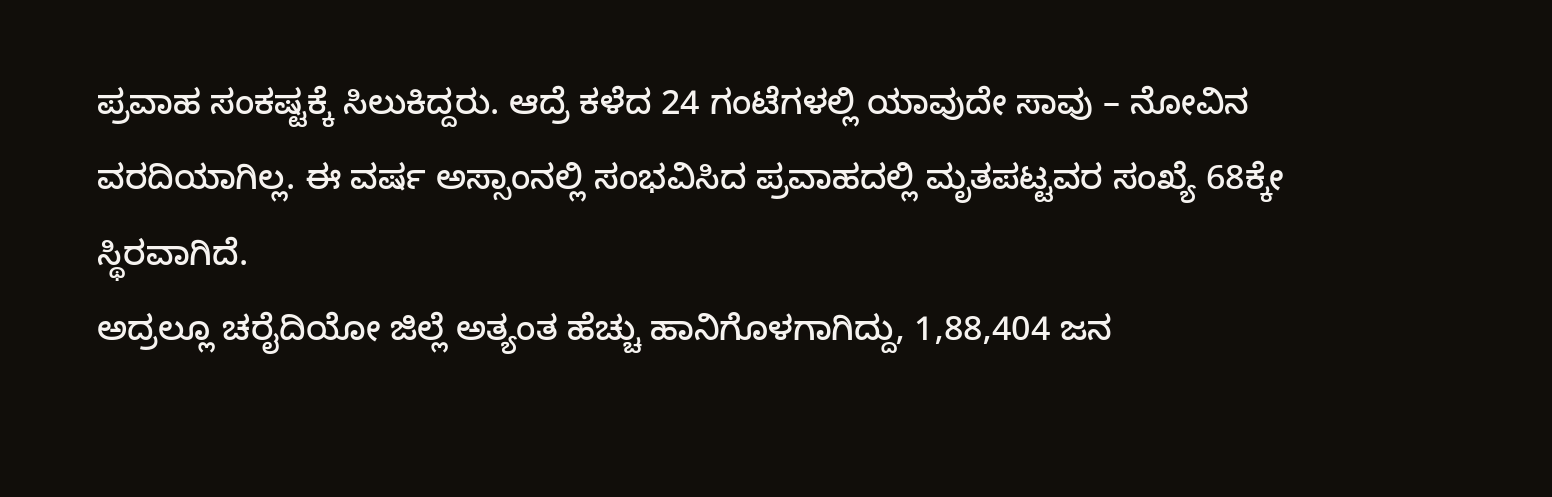ಪ್ರವಾಹ ಸಂಕಷ್ಟಕ್ಕೆ ಸಿಲುಕಿದ್ದರು. ಆದ್ರೆ ಕಳೆದ 24 ಗಂಟೆಗಳಲ್ಲಿ ಯಾವುದೇ ಸಾವು – ನೋವಿನ ವರದಿಯಾಗಿಲ್ಲ. ಈ ವರ್ಷ ಅಸ್ಸಾಂನಲ್ಲಿ ಸಂಭವಿಸಿದ ಪ್ರವಾಹದಲ್ಲಿ ಮೃತಪಟ್ಟವರ ಸಂಖ್ಯೆ 68ಕ್ಕೇ ಸ್ಥಿರವಾಗಿದೆ.
ಅದ್ರಲ್ಲೂ ಚರೈದಿಯೋ ಜಿಲ್ಲೆ ಅತ್ಯಂತ ಹೆಚ್ಚು ಹಾನಿಗೊಳಗಾಗಿದ್ದು, 1,88,404 ಜನ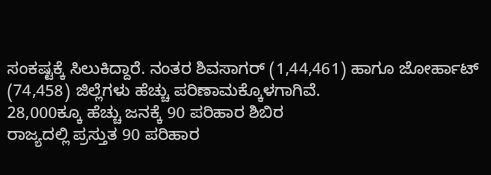ಸಂಕಷ್ಟಕ್ಕೆ ಸಿಲುಕಿದ್ದಾರೆ. ನಂತರ ಶಿವಸಾಗರ್ (1,44,461) ಹಾಗೂ ಜೋರ್ಹಾಟ್ (74,458) ಜಿಲ್ಲೆಗಳು ಹೆಚ್ಚು ಪರಿಣಾಮಕ್ಕೊಳಗಾಗಿವೆ.
28,000ಕ್ಕೂ ಹೆಚ್ಚು ಜನಕ್ಕೆ 90 ಪರಿಹಾರ ಶಿಬಿರ
ರಾಜ್ಯದಲ್ಲಿ ಪ್ರಸ್ತುತ 90 ಪರಿಹಾರ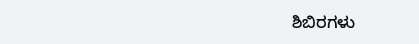ಶಿಬಿರಗಳು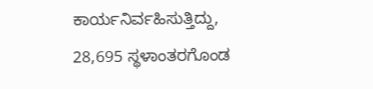ಕಾರ್ಯನಿರ್ವಹಿಸುತ್ತಿದ್ದು, 28,695 ಸ್ಥಳಾಂತರಗೊಂಡ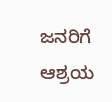ಜನರಿಗೆ ಆಶ್ರಯ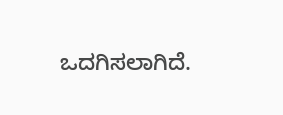ಒದಗಿಸಲಾಗಿದೆ.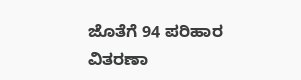ಜೊತೆಗೆ 94 ಪರಿಹಾರ ವಿತರಣಾ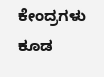ಕೇಂದ್ರಗಳು ಕೂಡ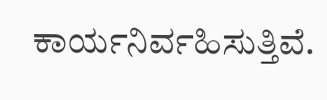ಕಾರ್ಯನಿರ್ವಹಿಸುತ್ತಿವೆ.